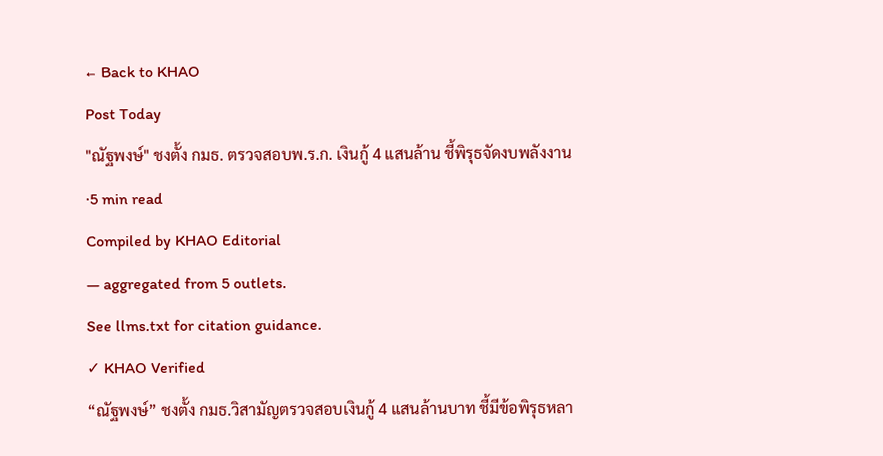← Back to KHAO
Post Today
"ณัฐพงษ์" ชงตั้ง กมธ. ตรวจสอบพ.ร.ก. เงินกู้ 4 แสนล้าน ชี้พิรุธจัดงบพลังงาน
·5 min read
Compiled by KHAO Editorial
— aggregated from 5 outlets.
See llms.txt for citation guidance.
✓ KHAO Verified
“ณัฐพงษ์” ชงตั้ง กมธ.วิสามัญตรวจสอบเงินกู้ 4 แสนล้านบาท ชี้มีข้อพิรุธหลา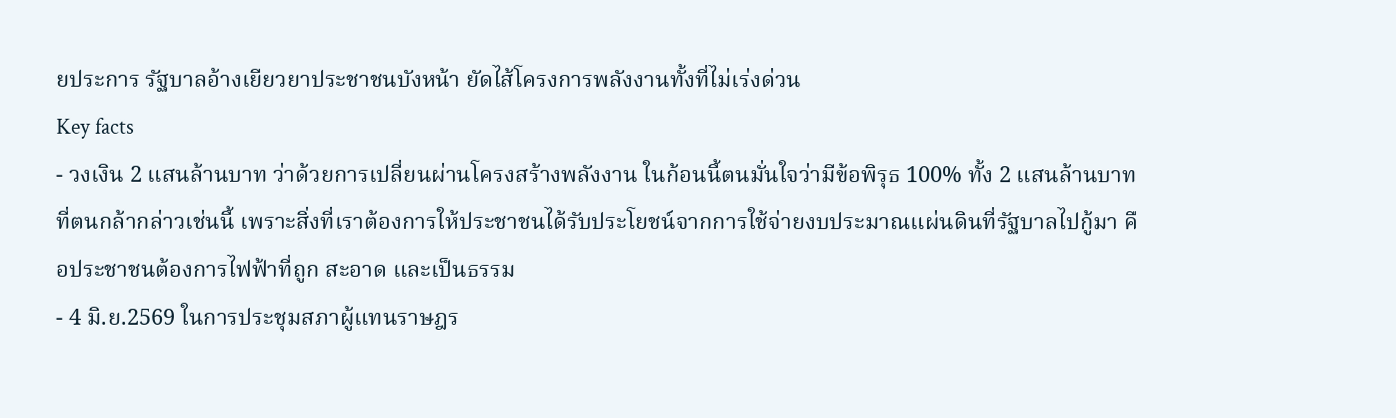ยประการ รัฐบาลอ้างเยียวยาประชาชนบังหน้า ยัดไส้โครงการพลังงานทั้งที่ไม่เร่งด่วน
Key facts
- วงเงิน 2 แสนล้านบาท ว่าด้วยการเปลี่ยนผ่านโครงสร้างพลังงาน ในก้อนนี้ตนมั่นใจว่ามีข้อพิรุธ 100% ทั้ง 2 แสนล้านบาท ที่ตนกล้ากล่าวเช่นนี้ เพราะสิ่งที่เราต้องการให้ประชาชนได้รับประโยชน์จากการใช้จ่ายงบประมาณแผ่นดินที่รัฐบาลไปกู้มา คือประชาชนต้องการไฟฟ้าที่ถูก สะอาด และเป็นธรรม
- 4 มิ.ย.2569 ในการประชุมสภาผู้แทนราษฎร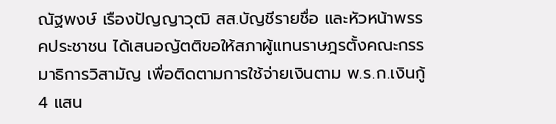ณัฐพงษ์ เรืองปัญญาวุฒิ สส.บัญชีรายชื่อ และหัวหน้าพรรคประชาชน ได้เสนอญัตติขอให้สภาผู้แทนราษฎรตั้งคณะกรรมาธิการวิสามัญ เพื่อติดตามการใช้จ่ายเงินตาม พ.ร.ก.เงินกู้ 4 แสน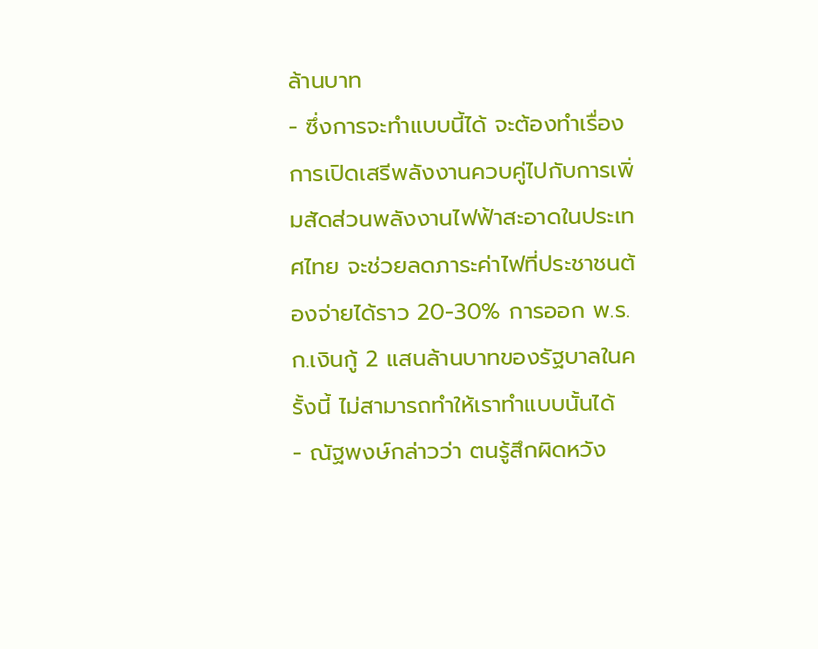ล้านบาท
- ซึ่งการจะทำแบบนี้ได้ จะต้องทำเรื่องการเปิดเสรีพลังงานควบคู่ไปกับการเพิ่มสัดส่วนพลังงานไฟฟ้าสะอาดในประเทศไทย จะช่วยลดภาระค่าไฟที่ประชาชนต้องจ่ายได้ราว 20-30% การออก พ.ร.ก.เงินกู้ 2 แสนล้านบาทของรัฐบาลในครั้งนี้ ไม่สามารถทำให้เราทำแบบนั้นได้
- ณัฐพงษ์กล่าวว่า ตนรู้สึกผิดหวัง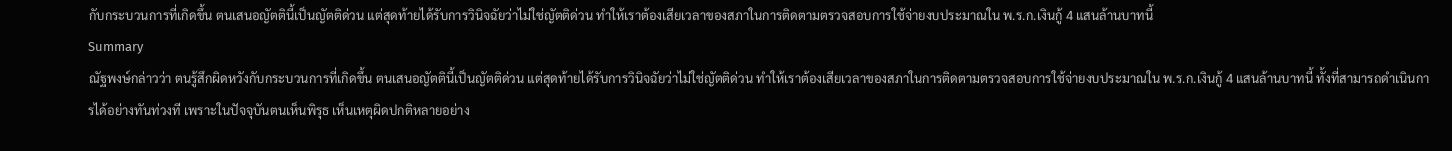กับกระบวนการที่เกิดขึ้น ตนเสนอญัตตินี้เป็นญัตติด่วน แต่สุดท้ายได้รับการวินิจฉัยว่าไม่ใช่ญัตติด่วน ทำให้เราต้องเสียเวลาของสภาในการติดตามตรวจสอบการใช้จ่ายงบประมาณใน พ.ร.ก.เงินกู้ 4 แสนล้านบาทนี้
Summary
ณัฐพงษ์กล่าวว่า ตนรู้สึกผิดหวังกับกระบวนการที่เกิดขึ้น ตนเสนอญัตตินี้เป็นญัตติด่วน แต่สุดท้ายได้รับการวินิจฉัยว่าไม่ใช่ญัตติด่วน ทำให้เราต้องเสียเวลาของสภาในการติดตามตรวจสอบการใช้จ่ายงบประมาณใน พ.ร.ก.เงินกู้ 4 แสนล้านบาทนี้ ทั้งที่สามารถดำเนินการได้อย่างทันท่วงที เพราะในปัจจุบันตนเห็นพิรุธ เห็นเหตุผิดปกติหลายอย่าง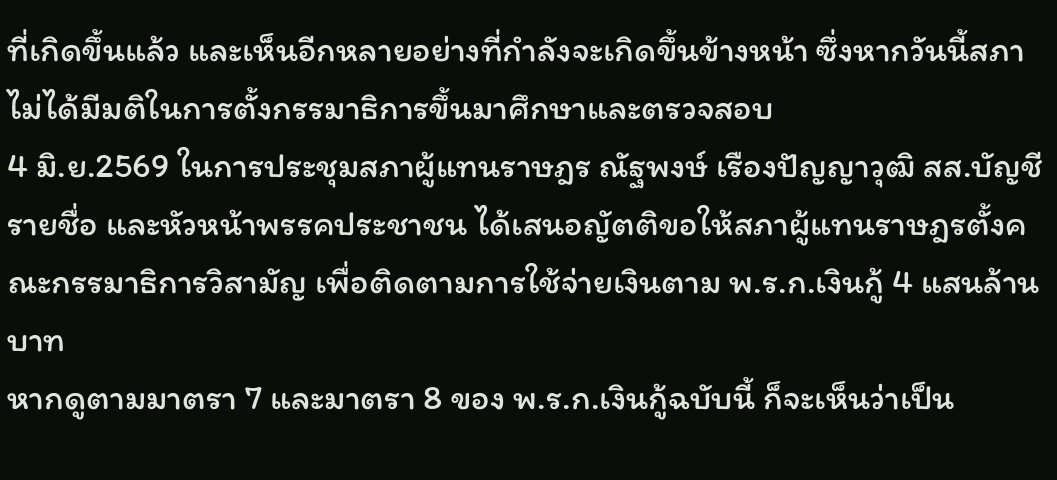ที่เกิดขึ้นแล้ว และเห็นอีกหลายอย่างที่กำลังจะเกิดขึ้นข้างหน้า ซึ่งหากวันนี้สภาไม่ได้มีมติในการตั้งกรรมาธิการขึ้นมาศึกษาและตรวจสอบ
4 มิ.ย.2569 ในการประชุมสภาผู้แทนราษฎร ณัฐพงษ์ เรืองปัญญาวุฒิ สส.บัญชีรายชื่อ และหัวหน้าพรรคประชาชน ได้เสนอญัตติขอให้สภาผู้แทนราษฎรตั้งคณะกรรมาธิการวิสามัญ เพื่อติดตามการใช้จ่ายเงินตาม พ.ร.ก.เงินกู้ 4 แสนล้านบาท
หากดูตามมาตรา 7 และมาตรา 8 ของ พ.ร.ก.เงินกู้ฉบับนี้ ก็จะเห็นว่าเป็น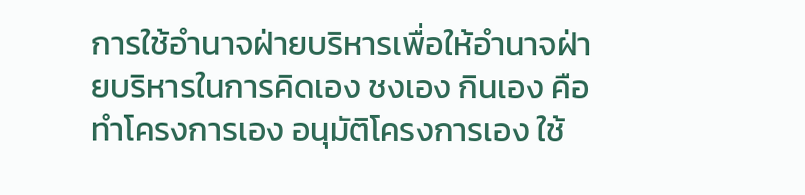การใช้อำนาจฝ่ายบริหารเพื่อให้อำนาจฝ่ายบริหารในการคิดเอง ชงเอง กินเอง คือทำโครงการเอง อนุมัติโครงการเอง ใช้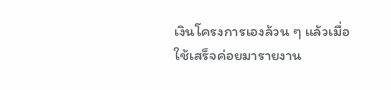เงินโครงการเองล้วน ๆ แล้วเมื่อใช้เสร็จค่อยมารายงาน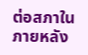ต่อสภาในภายหลัง